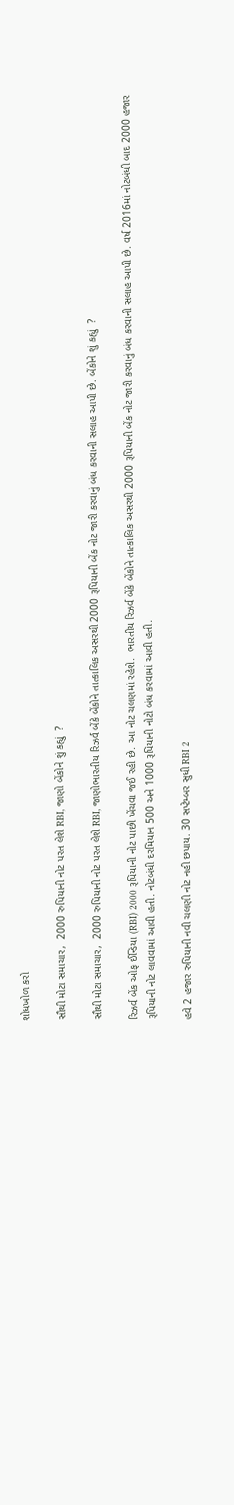શોધખોળ કરો

સૌથી મોટા સમાચાર,  2000 રુપિયાની નોટ પરત લેશે RBI, જાણો બેંકોને શું કહ્યું  ?

સૌથી મોટા સમાચાર,  2000 રુપિયાની નોટ પરત લેશે RBI, જાણોભારતીય રિઝર્વ બેંકે બેંકોને તાત્કાલિક અસરથી 2000 રૂપિયાની બેંક નોટ જારી કરવાનું બંધ કરવાની સલાહ આપી છે. બેંકોને શું કહ્યું  ?

રિઝર્વ બેંક ઓફ ઈન્ડિયા (RBI) 2000 રૂપિયાની નોટ પાછી ખેંચવા જઈ રહી છે. આ નોટ ચલણમાં રહેશે.  ભારતીય રિઝર્વ બેંકે બેંકોને તાત્કાલિક અસરથી 2000 રૂપિયાની બેંક નોટ જારી કરવાનું બંધ કરવાની સલાહ આપી છે. વર્ષ 2016માં નોટબંધી બાદ 2000 હજાર રૂપિયાની નોટ લાવવામાં આવી હતી. નોટબંધી દરમિયાન 500 અને 1000 રૂપિયાની નોટો બંધ કરવામાં આવી હતી.

હવે 2 હજાર રુપિયાની નવી ચલણી નોટ નહી છપાય. 30 સપ્ટેમ્બર સુધી RBI 2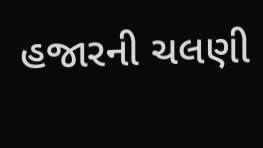હજારની ચલણી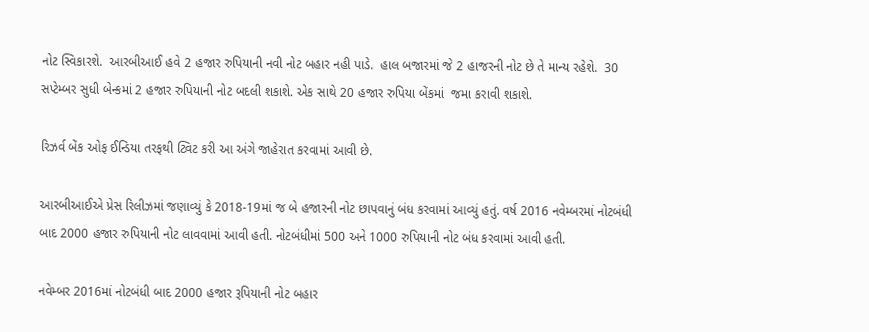નોટ સ્વિકારશે.  આરબીઆઈ હવે 2 હજાર રુપિયાની નવી નોટ બહાર નહી પાડે.  હાલ બજારમાં જે 2 હાજરની નોટ છે તે માન્ય રહેશે.  30 સપ્ટેમ્બર સુધી બેન્કમાં 2 હજાર રુપિયાની નોટ બદલી શકાશે. એક સાથે 20 હજાર રુપિયા બેંકમાં  જમા કરાવી શકાશે.

રિઝર્વ બેંક ઓફ ઈન્ડિયા તરફથી ટ્વિટ કરી આ અંગે જાહેરાત કરવામાં આવી છે.

આરબીઆઈએ પ્રેસ રિલીઝમાં જણાવ્યું કે 2018-19માં જ બે હજારની નોટ છાપવાનું બંધ કરવામાં આવ્યું હતું. વર્ષ 2016 નવેમ્બરમાં નોટબંધી બાદ 2000 હજાર રુપિયાની નોટ લાવવામાં આવી હતી. નોટબંધીમાં 500 અને 1000 રુપિયાની નોટ બંધ કરવામાં આવી હતી.

નવેમ્બર 2016માં નોટબંધી બાદ 2000 હજાર રૂપિયાની નોટ બહાર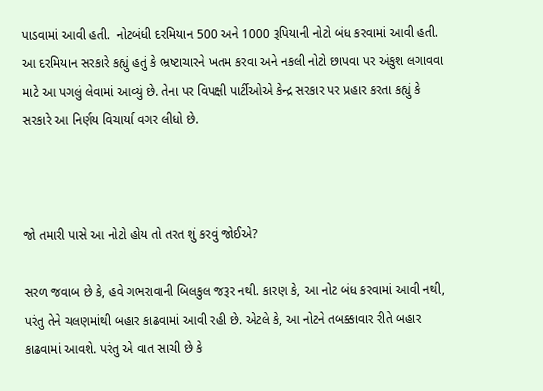પાડવામાં આવી હતી.  નોટબંધી દરમિયાન 500 અને 1000 રૂપિયાની નોટો બંધ કરવામાં આવી હતી. આ દરમિયાન સરકારે કહ્યું હતું કે ભ્રષ્ટાચારને ખતમ કરવા અને નકલી નોટો છાપવા પર અંકુશ લગાવવા માટે આ પગલું લેવામાં આવ્યું છે. તેના પર વિપક્ષી પાર્ટીઓએ કેન્દ્ર સરકાર પર પ્રહાર કરતા કહ્યું કે સરકારે આ નિર્ણય વિચાર્યા વગર લીધો છે.



જો તમારી પાસે આ નોટો હોય તો તરત શું કરવું જોઈએ?

સરળ જવાબ છે કે, હવે ગભરાવાની બિલકુલ જરૂર નથી. કારણ કે, આ નોટ બંધ કરવામાં આવી નથી, પરંતુ તેને ચલણમાંથી બહાર કાઢવામાં આવી રહી છે. એટલે કે, આ નોટને તબક્કાવાર રીતે બહાર કાઢવામાં આવશે. પરંતુ એ વાત સાચી છે કે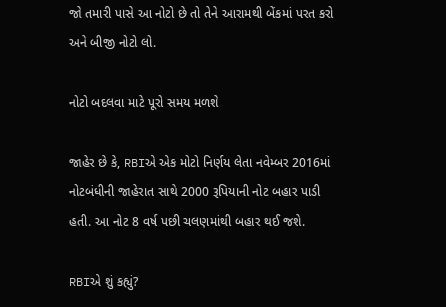જો તમારી પાસે આ નોટો છે તો તેને આરામથી બેંકમાં પરત કરો અને બીજી નોટો લો.

નોટો બદલવા માટે પૂરો સમય મળશે

જાહેર છે કે, RBIએ એક મોટો નિર્ણય લેતા નવેમ્બર 2016માં નોટબંધીની જાહેરાત સાથે 2000 રૂપિયાની નોટ બહાર પાડી હતી. આ નોટ 8 વર્ષ પછી ચલણમાંથી બહાર થઈ જશે.

RBIએ શું કહ્યું?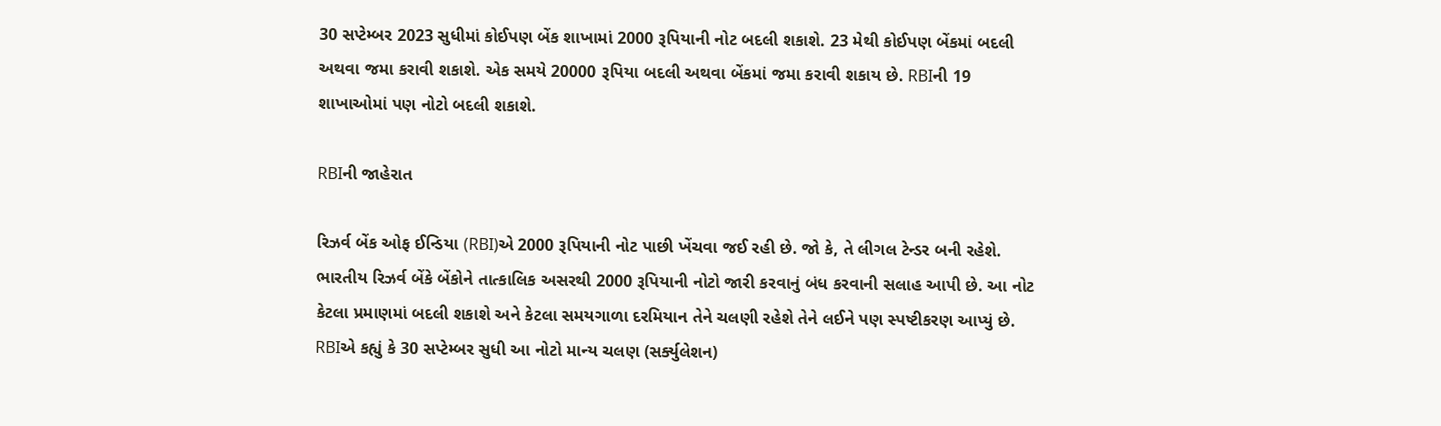30 સપ્ટેમ્બર 2023 સુધીમાં કોઈપણ બેંક શાખામાં 2000 રૂપિયાની નોટ બદલી શકાશે. 23 મેથી કોઈપણ બેંકમાં બદલી અથવા જમા કરાવી શકાશે. એક સમયે 20000 રૂપિયા બદલી અથવા બેંકમાં જમા કરાવી શકાય છે. RBIની 19 શાખાઓમાં પણ નોટો બદલી શકાશે.

RBIની જાહેરાત

રિઝર્વ બેંક ઓફ ઈન્ડિયા (RBI)એ 2000 રૂપિયાની નોટ પાછી ખેંચવા જઈ રહી છે. જો કે, તે લીગલ ટેન્ડર બની રહેશે. ભારતીય રિઝર્વ બેંકે બેંકોને તાત્કાલિક અસરથી 2000 રૂપિયાની નોટો જારી કરવાનું બંધ કરવાની સલાહ આપી છે. આ નોટ કેટલા પ્રમાણમાં બદલી શકાશે અને કેટલા સમયગાળા દરમિયાન તેને ચલણી રહેશે તેને લઈને પણ સ્પષ્ટીકરણ આપ્યું છે.  RBIએ કહ્યું કે 30 સપ્ટેમ્બર સુધી આ નોટો માન્ય ચલણ (સર્ક્યુલેશન)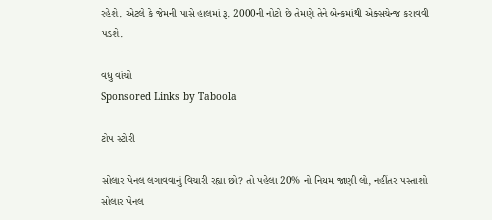રહેશે. એટલે કે જેમની પાસે હાલમાં રૂ. 2000ની નોટો છે તેમણે તેને બેન્કમાંથી એક્સચેન્જ કરાવવી પડશે.

વધુ વાંચો
Sponsored Links by Taboola

ટોપ સ્ટોરી

સોલાર પેનલ લગાવવાનું વિચારી રહ્યા છો? તો પહેલા 20% નો નિયમ જાણી લો, નહીંતર પસ્તાશો
સોલાર પેનલ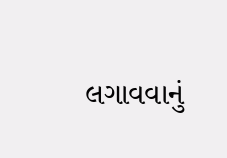લગાવવાનું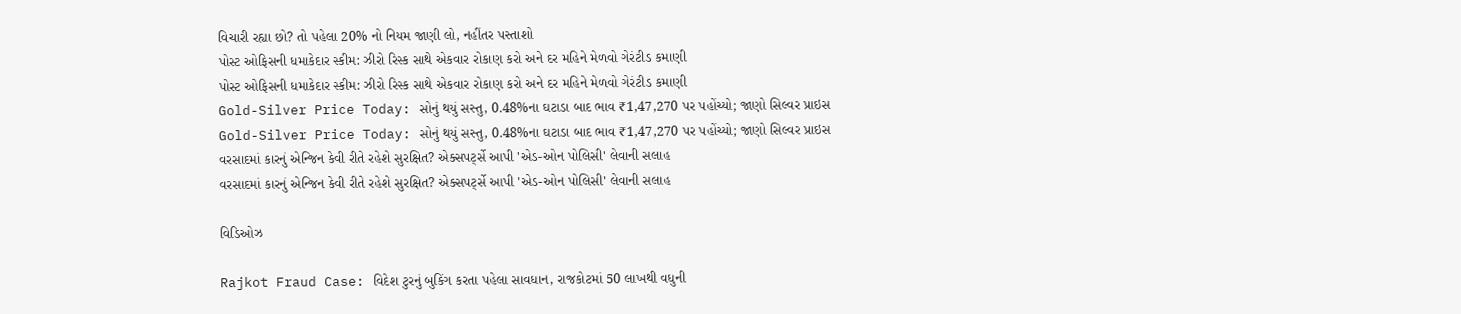વિચારી રહ્યા છો? તો પહેલા 20% નો નિયમ જાણી લો, નહીંતર પસ્તાશો
પોસ્ટ ઓફિસની ધમાકેદાર સ્કીમ: ઝીરો રિસ્ક સાથે એકવાર રોકાણ કરો અને દર મહિને મેળવો ગેરંટીડ કમાણી
પોસ્ટ ઓફિસની ધમાકેદાર સ્કીમ: ઝીરો રિસ્ક સાથે એકવાર રોકાણ કરો અને દર મહિને મેળવો ગેરંટીડ કમાણી
Gold-Silver Price Today: સોનું થયું સસ્તુ, 0.48%ના ઘટાડા બાદ ભાવ ₹1,47,270 પર પહોંચ્યો; જાણો સિલ્વર પ્રાઇસ
Gold-Silver Price Today: સોનું થયું સસ્તુ, 0.48%ના ઘટાડા બાદ ભાવ ₹1,47,270 પર પહોંચ્યો; જાણો સિલ્વર પ્રાઇસ
વરસાદમાં કારનું એન્જિન કેવી રીતે રહેશે સુરક્ષિત? એક્સપર્ટ્સે આપી 'એડ-ઓન પોલિસી' લેવાની સલાહ
વરસાદમાં કારનું એન્જિન કેવી રીતે રહેશે સુરક્ષિત? એક્સપર્ટ્સે આપી 'એડ-ઓન પોલિસી' લેવાની સલાહ

વિડિઓઝ

Rajkot Fraud Case: વિદેશ ટુરનું બુકિંગ કરતા પહેલા સાવધાન, રાજકોટમાં 50 લાખથી વધુની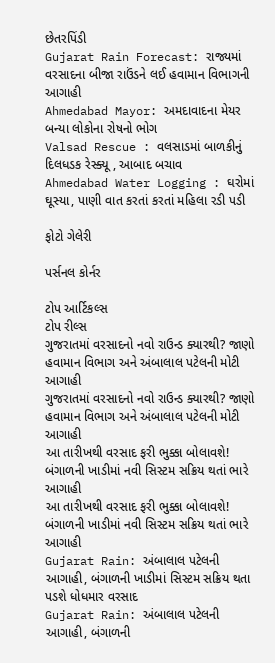છેતરપિંડી
Gujarat Rain Forecast: રાજ્યમાં વરસાદના બીજા રાઉંડને લઈ હવામાન વિભાગની આગાહી
Ahmedabad Mayor: અમદાવાદના મેયર બન્યા લોકોના રોષનો ભોગ
Valsad Rescue : વલસાડમાં બાળકીનું દિલધડક રેસ્ક્યૂ , આબાદ બચાવ
Ahmedabad Water Logging : ઘરોમાં ઘૂસ્યા, પાણી વાત કરતાં કરતાં મહિલા રડી પડી

ફોટો ગેલેરી

પર્સનલ કોર્નર

ટોપ આર્ટિકલ્સ
ટોપ રીલ્સ
ગુજરાતમાં વરસાદનો નવો રાઉન્ડ ક્યારથી? જાણો હવામાન વિભાગ અને અંબાલાલ પટેલની મોટી આગાહી
ગુજરાતમાં વરસાદનો નવો રાઉન્ડ ક્યારથી? જાણો હવામાન વિભાગ અને અંબાલાલ પટેલની મોટી આગાહી
આ તારીખથી વરસાદ ફરી ભુક્કા બોલાવશે! બંગાળની ખાડીમાં નવી સિસ્ટમ સક્રિય થતાં ભારે આગાહી
આ તારીખથી વરસાદ ફરી ભુક્કા બોલાવશે! બંગાળની ખાડીમાં નવી સિસ્ટમ સક્રિય થતાં ભારે આગાહી
Gujarat Rain: અંબાલાલ પટેલની આગાહી, બંગાળની ખાડીમાં સિસ્ટમ સક્રિય થતા પડશે ધોધમાર વરસાદ
Gujarat Rain: અંબાલાલ પટેલની આગાહી, બંગાળની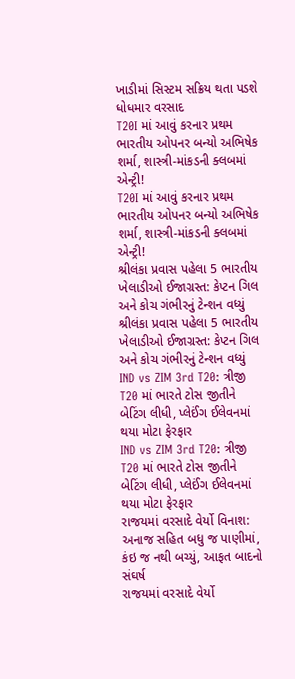ખાડીમાં સિસ્ટમ સક્રિય થતા પડશે ધોધમાર વરસાદ
T20I માં આવું કરનાર પ્રથમ ભારતીય ઓપનર બન્યો અભિષેક શર્મા, શાસ્ત્રી-માંકડની ક્લબમાં એન્ટ્રી!
T20I માં આવું કરનાર પ્રથમ ભારતીય ઓપનર બન્યો અભિષેક શર્મા, શાસ્ત્રી-માંકડની ક્લબમાં એન્ટ્રી!
શ્રીલંકા પ્રવાસ પહેલા 5 ભારતીય ખેલાડીઓ ઈજાગ્રસ્ત: કેપ્ટન ગિલ અને કોચ ગંભીરનું ટેન્શન વધ્યું
શ્રીલંકા પ્રવાસ પહેલા 5 ભારતીય ખેલાડીઓ ઈજાગ્રસ્ત: કેપ્ટન ગિલ અને કોચ ગંભીરનું ટેન્શન વધ્યું
IND vs ZIM 3rd T20: ત્રીજી T20 માં ભારતે ટોસ જીતીને બેટિંગ લીધી, પ્લેઈંગ ઈલેવનમાં થયા મોટા ફેરફાર
IND vs ZIM 3rd T20: ત્રીજી T20 માં ભારતે ટોસ જીતીને બેટિંગ લીધી, પ્લેઈંગ ઈલેવનમાં થયા મોટા ફેરફાર
રાજયમાં વરસાદે વેર્યો વિનાશ: અનાજ સહિત બધુ જ પાણીમાં, કંઇ જ નથી બચ્યું, આફત બાદનો સંઘર્ષ
રાજયમાં વરસાદે વેર્યો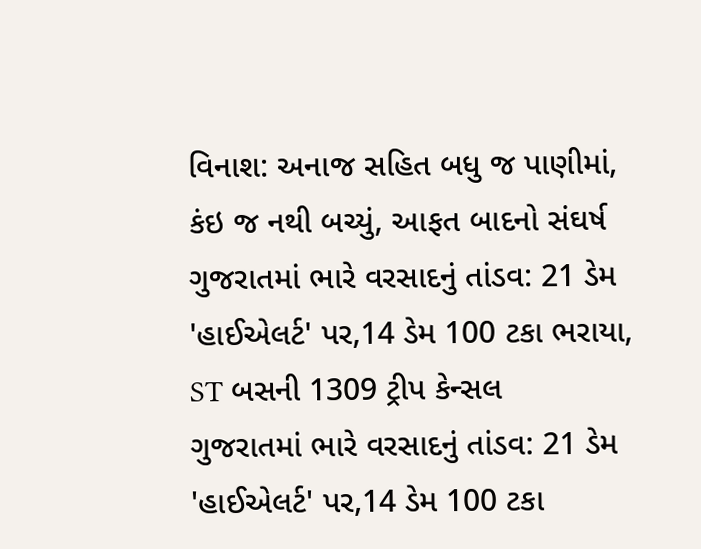વિનાશ: અનાજ સહિત બધુ જ પાણીમાં, કંઇ જ નથી બચ્યું, આફત બાદનો સંઘર્ષ
ગુજરાતમાં ભારે વરસાદનું તાંડવ: 21 ડેમ 'હાઈએલર્ટ' પર,14 ડેમ 100 ટકા ભરાયા, ST બસની 1309 ટ્રીપ કેન્સલ
ગુજરાતમાં ભારે વરસાદનું તાંડવ: 21 ડેમ 'હાઈએલર્ટ' પર,14 ડેમ 100 ટકા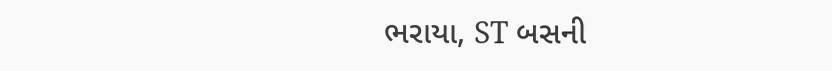ભરાયા, ST બસની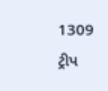1309 ટ્રીપ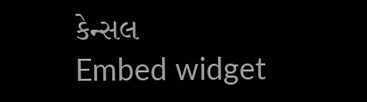કેન્સલ
Embed widget